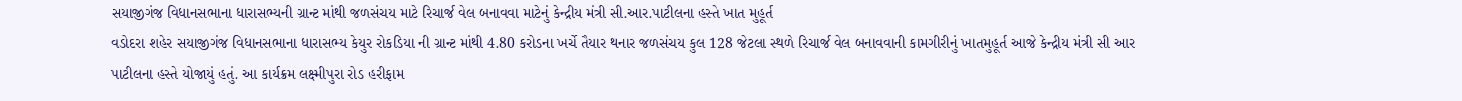સયાજીગંજ વિધાનસભાના ધારાસભ્યની ગ્રાન્ટ માંથી જળસંચય માટે રિચાર્જ વેલ બનાવવા માટેનું કેન્દ્રીય મંત્રી સી.આર.પાટીલના હસ્તે ખાત મુહૂર્ત
વડોદરા શહેર સયાજીગંજ વિધાનસભાના ધારાસભ્ય કેયુર રોકડિયા ની ગ્રાન્ટ માંથી 4.80 કરોડના ખર્ચે તૈયાર થનાર જળસંચય કુલ 128 જેટલા સ્થળે રિચાર્જ વેલ બનાવવાની કામગીરીનું ખાતમુહૂર્ત આજે કેન્દ્રીય મંત્રી સી આર પાટીલના હસ્તે યોજાયું હતું. આ કાર્યક્રમ લક્ષ્મીપુરા રોડ હરીફામ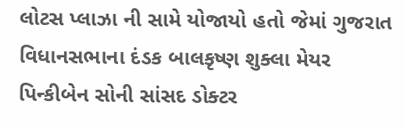લોટસ પ્લાઝા ની સામે યોજાયો હતો જેમાં ગુજરાત વિધાનસભાના દંડક બાલકૃષ્ણ શુક્લા મેયર પિન્કીબેન સોની સાંસદ ડોક્ટર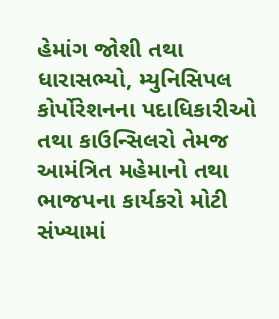હેમાંગ જોશી તથા ધારાસભ્યો, મ્યુનિસિપલ કોર્પોરેશનના પદાધિકારીઓ તથા કાઉન્સિલરો તેમજ આમંત્રિત મહેમાનો તથા ભાજપના કાર્યકરો મોટી સંખ્યામાં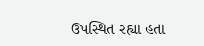ઉપસ્થિત રહ્યા હતા